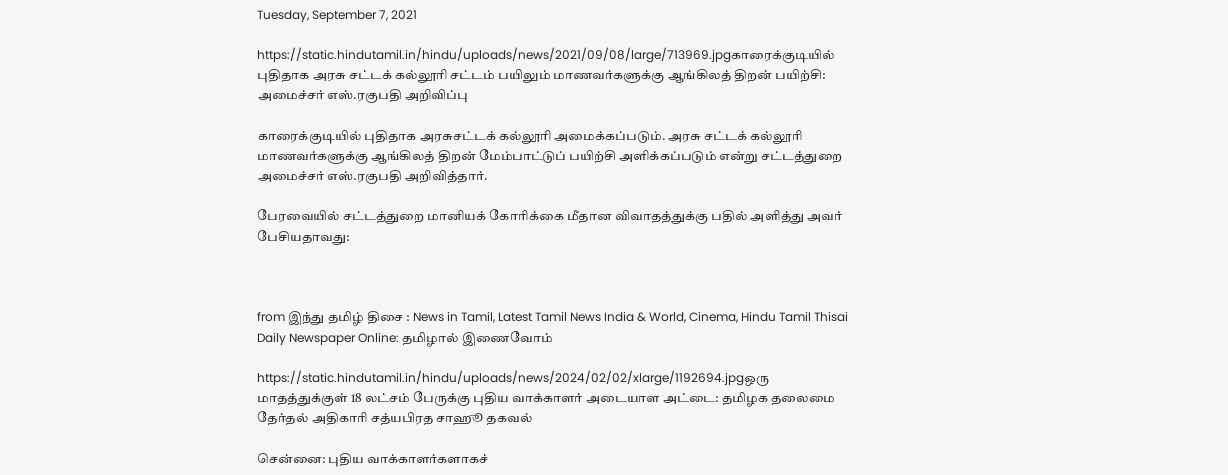Tuesday, September 7, 2021

https://static.hindutamil.in/hindu/uploads/news/2021/09/08/large/713969.jpgகாரைக்குடியில் புதிதாக அரசு சட்டக் கல்லூரி சட்டம் பயிலும் மாணவர்களுக்கு ஆங்கிலத் திறன் பயிற்சி: அமைச்சர் எஸ்.ரகுபதி அறிவிப்பு

காரைக்குடியில் புதிதாக அரசுசட்டக் கல்லூரி அமைக்கப்படும். அரசு சட்டக் கல்லூரி மாணவர்களுக்கு ஆங்கிலத் திறன் மேம்பாட்டுப் பயிற்சி அளிக்கப்படும் என்று சட்டத்துறை அமைச்சர் எஸ்.ரகுபதி அறிவித்தார்.

பேரவையில் சட்டத்துறை மானியக் கோரிக்கை மீதான விவாதத்துக்கு பதில் அளித்து அவர் பேசியதாவது:



from இந்து தமிழ் திசை : News in Tamil, Latest Tamil News India & World, Cinema, Hindu Tamil Thisai Daily Newspaper Online: தமிழால் இணைவோம்

https://static.hindutamil.in/hindu/uploads/news/2024/02/02/xlarge/1192694.jpgஒரு மாதத்துக்குள் 18 லட்சம் பேருக்கு புதிய வாக்காளர் அடையாள அட்டை: தமிழக தலைமை தேர்தல் அதிகாரி சத்யபிரத சாஹூ தகவல்

சென்னை: புதிய வாக்காளர்களாகச்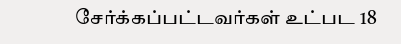சேர்க்கப்பட்டவர்கள் உட்பட 18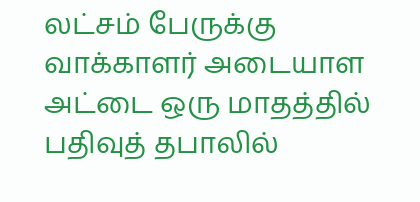லட்சம் பேருக்கு வாக்காளர் அடையாள அட்டை ஒரு மாதத்தில் பதிவுத் தபாலில்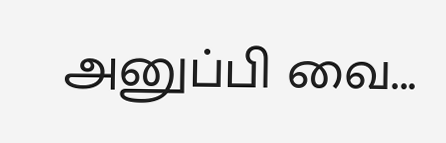அனுப்பி வை...